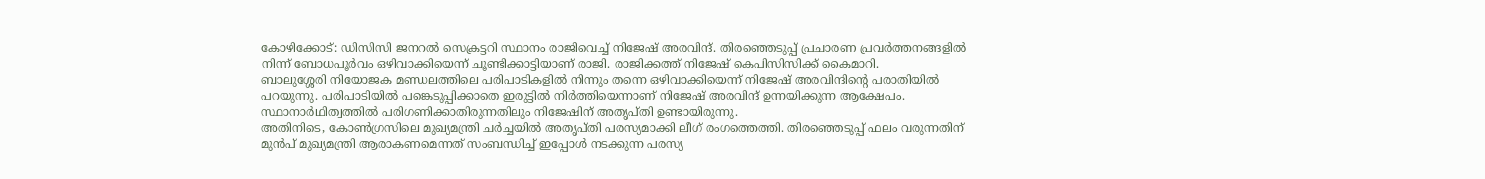കോഴിക്കോട്: ഡിസിസി ജനറൽ സെക്രട്ടറി സ്ഥാനം രാജിവെച്ച് നിജേഷ് അരവിന്ദ്. തിരഞ്ഞെടുപ്പ് പ്രചാരണ പ്രവർത്തനങ്ങളിൽ നിന്ന് ബോധപൂർവം ഒഴിവാക്കിയെന്ന് ചൂണ്ടിക്കാട്ടിയാണ് രാജി. രാജിക്കത്ത് നിജേഷ് കെപിസിസിക്ക് കൈമാറി.
ബാലുശ്ശേരി നിയോജക മണ്ഡലത്തിലെ പരിപാടികളിൽ നിന്നും തന്നെ ഒഴിവാക്കിയെന്ന് നിജേഷ് അരവിന്ദിന്റെ പരാതിയിൽ പറയുന്നു. പരിപാടിയിൽ പങ്കെടുപ്പിക്കാതെ ഇരുട്ടിൽ നിർത്തിയെന്നാണ് നിജേഷ് അരവിന്ദ് ഉന്നയിക്കുന്ന ആക്ഷേപം. സ്ഥാനാർഥിത്വത്തിൽ പരിഗണിക്കാതിരുന്നതിലും നിജേഷിന് അതൃപ്തി ഉണ്ടായിരുന്നു.
അതിനിടെ, കോൺഗ്രസിലെ മുഖ്യമന്ത്രി ചർച്ചയിൽ അതൃപ്തി പരസ്യമാക്കി ലീഗ് രംഗത്തെത്തി. തിരഞ്ഞെടുപ്പ് ഫലം വരുന്നതിന് മുൻപ് മുഖ്യമന്ത്രി ആരാകണമെന്നത് സംബന്ധിച്ച് ഇപ്പോൾ നടക്കുന്ന പരസ്യ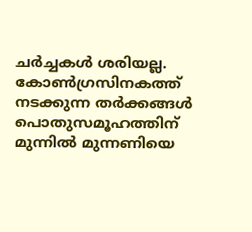ചർച്ചകൾ ശരിയല്ല. കോൺഗ്രസിനകത്ത് നടക്കുന്ന തർക്കങ്ങൾ പൊതുസമൂഹത്തിന് മുന്നിൽ മുന്നണിയെ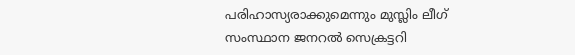പരിഹാസ്യരാക്കുമെന്നും മുസ്ലിം ലീഗ് സംസ്ഥാന ജനറൽ സെക്രട്ടറി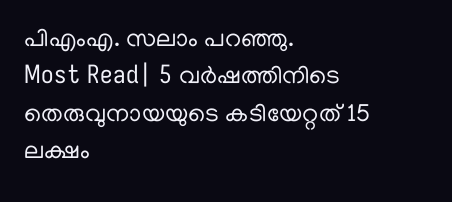പിഎംഎ. സലാം പറഞ്ഞു.
Most Read| 5 വർഷത്തിനിടെ തെരുവുനായയുടെ കടിയേറ്റത് 15 ലക്ഷം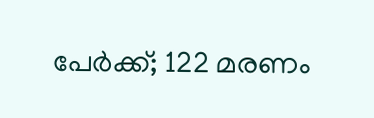പേർക്ക്; 122 മരണം